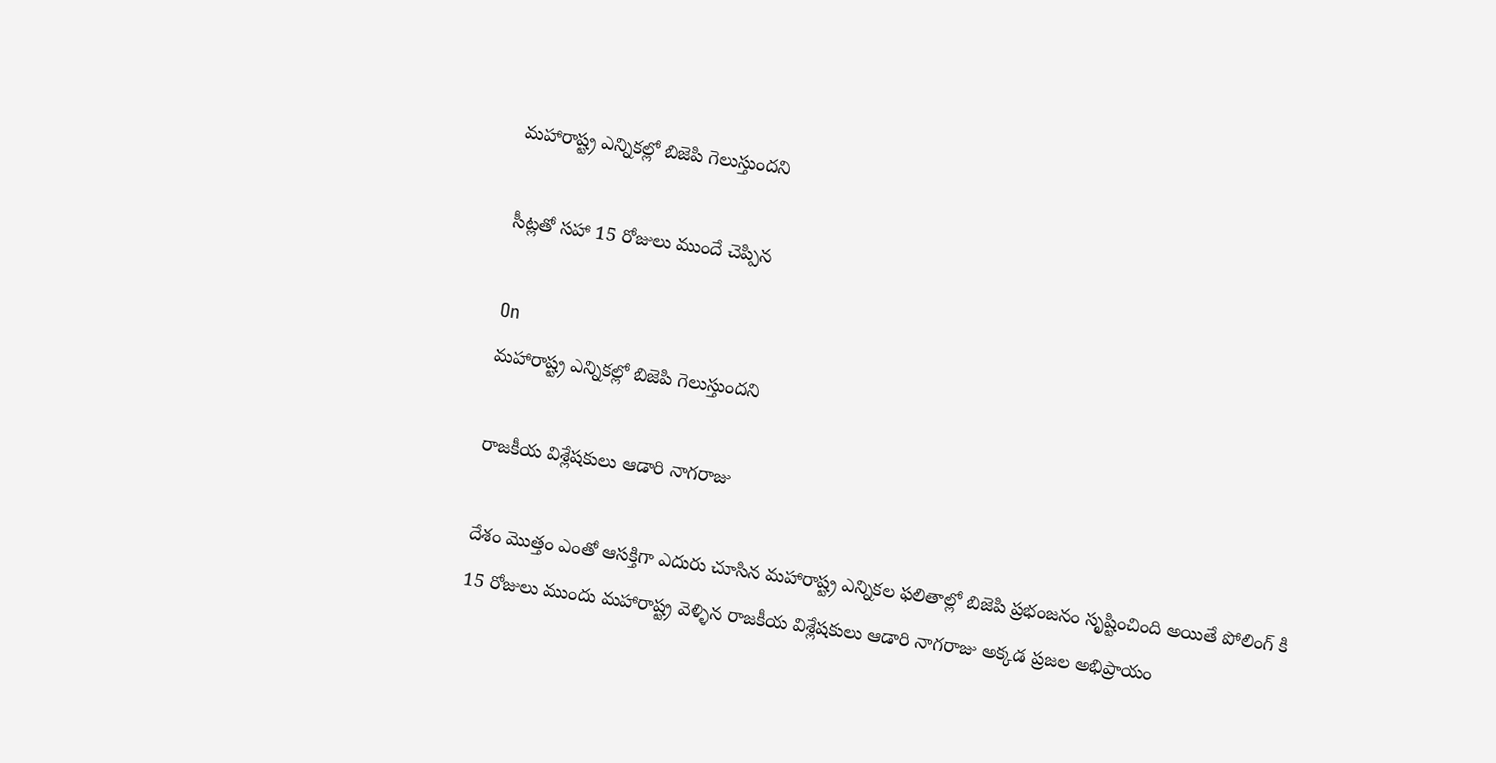మహారాష్ట్ర ఎన్నికల్లో బిజెపి గెలుస్తుందని

సీట్లతో సహా 15 రోజులు ముందే చెప్పిన

On
మహారాష్ట్ర ఎన్నికల్లో బిజెపి గెలుస్తుందని

రాజకీయ విశ్లేషకులు ఆడారి నాగరాజు

దేశం మొత్తం ఎంతో ఆసక్తిగా ఎదురు చూసిన మహారాష్ట్ర ఎన్నికల ఫలితాల్లో బిజెపి ప్రభంజనం సృష్టించింది అయితే పోలింగ్ కి 15 రోజులు ముందు మహారాష్ట్ర వెళ్ళిన రాజకీయ విశ్లేషకులు ఆడారి నాగరాజు అక్కడ ప్రజల అభిప్రాయం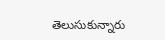తెలుసుకున్నారు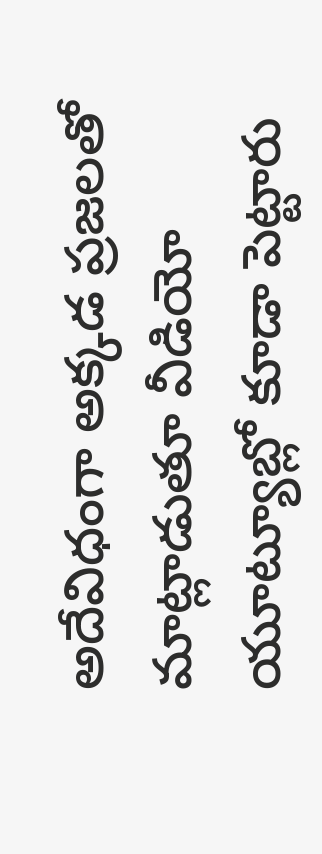అదేవిధంగా అక్కడ ప్రజలతో మాట్లాడుతూ వీడియో యూట్యూబ్లో కూడా పెట్టారు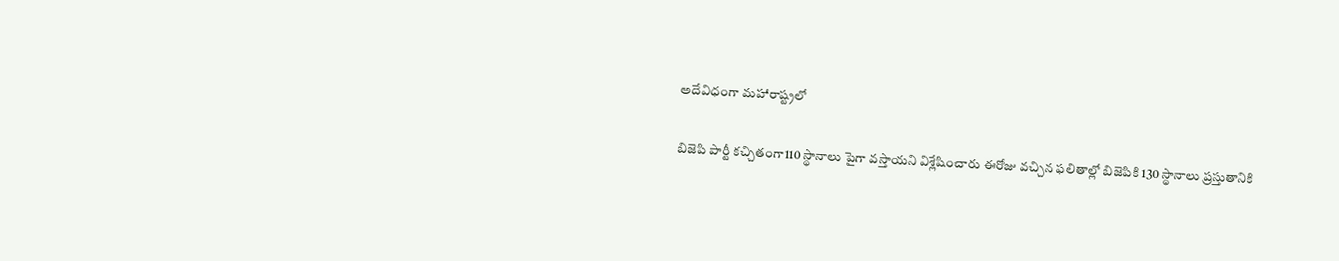అదేవిధంగా మహారాష్ట్రలో

బిజెపి పార్టీ కచ్చితంగా110 స్థానాలు పైగా వస్తాయని విశ్లేషించారు ఈరోజు వచ్చిన ఫలితాల్లో బిజెపికి 130 స్థానాలు ప్రస్తుతానికి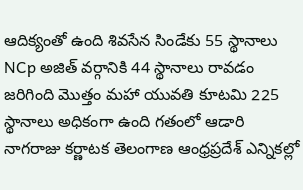ఆదిక్యంతో ఉంది శివసేన సిండేకు 55 స్థానాలు NCp అజిత్ వర్గానికి 44 స్థానాలు రావడం జరిగింది మొత్తం మహా యువతి కూటమి 225 స్థానాలు అధికంగా ఉంది గతంలో ఆడారి నాగరాజు కర్ణాటక తెలంగాణ ఆంధ్రప్రదేశ్ ఎన్నికల్లో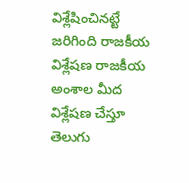విశ్లేషించినట్టే జరిగింది రాజకీయ విశ్లేషణ రాజకీయ అంశాల మీద విశ్లేషణ చేస్తూ తెలుగు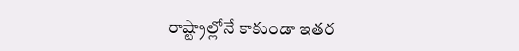రాష్ట్రాల్లోనే కాకుండా ఇతర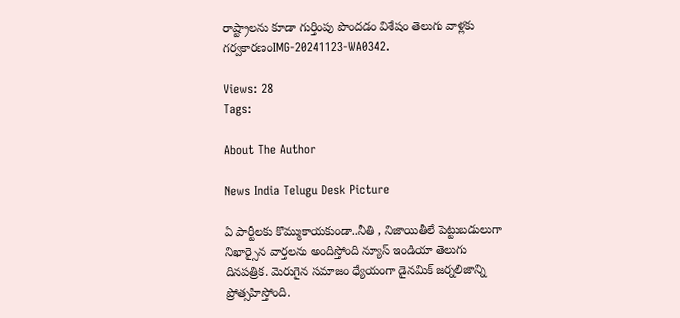రాష్ట్రాలను కూడా గుర్తింపు పొందడం విశేషం తెలుగు వాళ్లకు గర్వకారణంIMG-20241123-WA0342.

Views: 28
Tags:

About The Author

News India Telugu Desk Picture

ఏ పార్టీలకు కొమ్ముకాయకుండా..నీతి , నిజాయితీలే పెట్టుబడులుగా నిఖార్సైన వార్తలను అందిస్తోంది న్యూస్ ఇండియా తెలుగు దినపత్రిక. మెరుగైన సమాజం ధ్యేయంగా డైనమిక్ జర్నలిజాన్ని ప్రోత్సహిస్తోంది.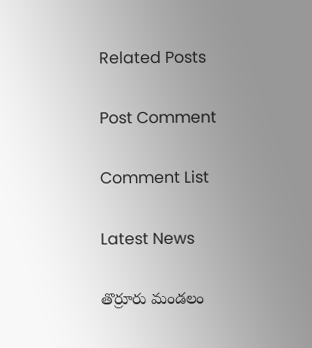Related Posts

Post Comment

Comment List

Latest News

తొర్రూరు మండలం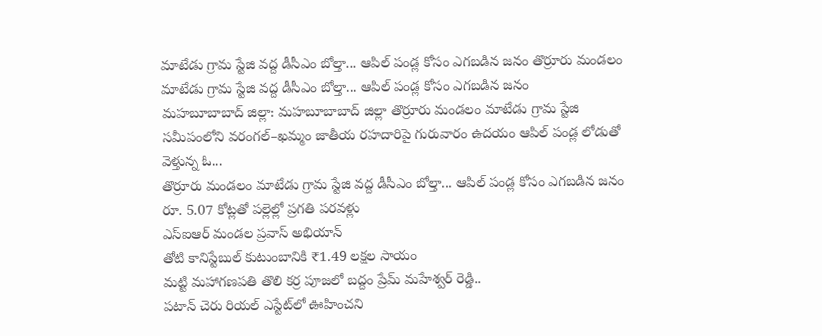మాటేడు గ్రామ స్టేజి వద్ద డీసీఎం బోల్తా... ఆపిల్ పండ్ల కోసం ఎగబడిన జనం తొర్రూరు మండలం మాటేడు గ్రామ స్టేజి వద్ద డీసీఎం బోల్తా... ఆపిల్ పండ్ల కోసం ఎగబడిన జనం
మహబూబాబాద్ జిల్లా: మహబూబాబాద్ జిల్లా తొర్రూరు మండలం మాటేడు గ్రామ స్టేజి సమీపంలోని వరంగల్–ఖమ్మం జాతీయ రహదారిపై గురువారం ఉదయం ఆపిల్ పండ్ల లోడుతో వెళ్తున్న ఓ...
తొర్రూరు మండలం మాటేడు గ్రామ స్టేజి వద్ద డీసీఎం బోల్తా... ఆపిల్ పండ్ల కోసం ఎగబడిన జనం
రూ. 5.07 కోట్లతో పల్లెల్లో ప్రగతి పరవళ్లు
ఎస్ఐఆర్ మండల ప్రవాస్ అభియాన్‌
తోటి కానిస్టేబుల్ కుటుంబానికి ₹1.49 లక్షల సాయం
మట్టి మహాగణపతి తొలి కర్ర పూజలో బద్దం ప్రేమ్ మహేశ్వర్ రెడ్డి..
పటాన్ చెరు రియల్ ఎస్టేట్‌లో ఊహించని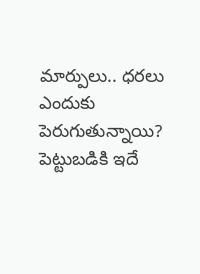మార్పులు.. ధరలు ఎందుకు పెరుగుతున్నాయి? పెట్టుబడికి ఇదే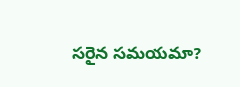సరైన సమయమా?